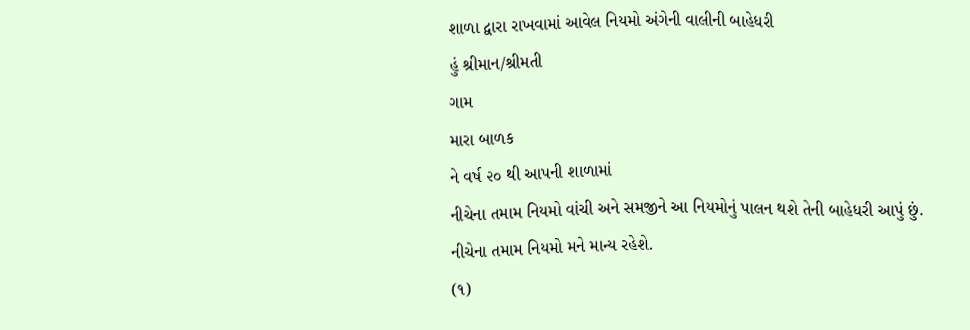શાળા દ્વારા રાખવામાં આવેલ નિયમો અંગેની વાલીની બાહેધરી
હું શ્રીમાન/શ્રીમતી
ગામ
મારા બાળક
ને વર્ષ ૨૦ થી આપની શાળામાં
નીચેના તમામ નિયમો વાંચી અને સમજીને આ નિયમોનું પાલન થશે તેની બાહેધરી આપું છું.
નીચેના તમામ નિયમો મને માન્ય રહેશે.
(૧)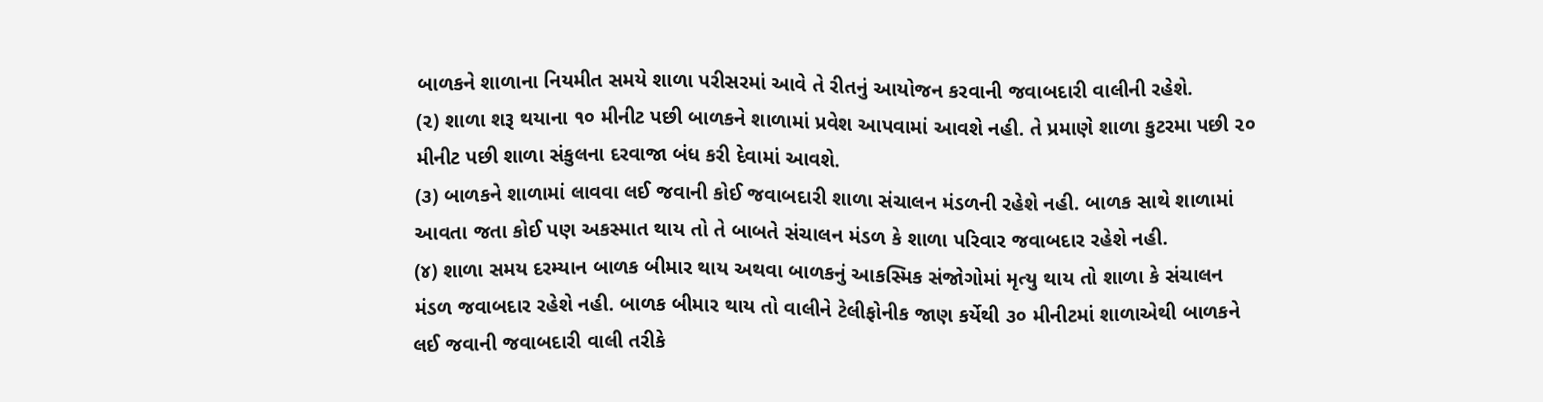બાળકને શાળાના નિયમીત સમયે શાળા પરીસરમાં આવે તે રીતનું આયોજન કરવાની જવાબદારી વાલીની રહેશે.
(૨) શાળા શરૂ થયાના ૧૦ મીનીટ પછી બાળકને શાળામાં પ્રવેશ આપવામાં આવશે નહી. તે પ્રમાણે શાળા કુટરમા પછી ૨૦ મીનીટ પછી શાળા સંકુલના દરવાજા બંધ કરી દેવામાં આવશે.
(૩) બાળકને શાળામાં લાવવા લઈ જવાની કોઈ જવાબદારી શાળા સંચાલન મંડળની રહેશે નહી. બાળક સાથે શાળામાં આવતા જતા કોઈ પણ અકસ્માત થાય તો તે બાબતે સંચાલન મંડળ કે શાળા પરિવાર જવાબદાર રહેશે નહી.
(૪) શાળા સમય દરમ્યાન બાળક બીમાર થાય અથવા બાળકનું આકસ્મિક સંજોગોમાં મૃત્યુ થાય તો શાળા કે સંચાલન મંડળ જવાબદાર રહેશે નહી. બાળક બીમાર થાય તો વાલીને ટેલીફોનીક જાણ કર્યેથી ૩૦ મીનીટમાં શાળાએથી બાળકને લઈ જવાની જવાબદારી વાલી તરીકે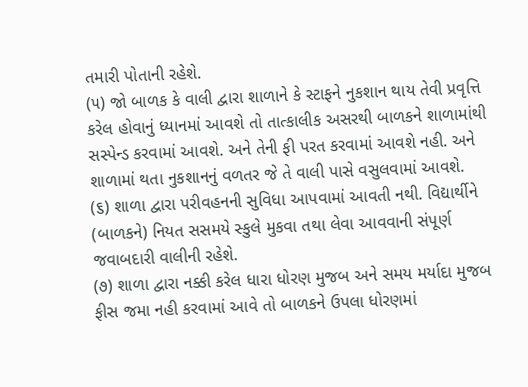તમારી પોતાની રહેશે.
(૫) જો બાળક કે વાલી દ્વારા શાળાને કે સ્ટાફને નુકશાન થાય તેવી પ્રવૃત્તિ કરેલ હોવાનું ધ્યાનમાં આવશે તો તાત્કાલીક અસરથી બાળકને શાળામાંથી સસ્પેન્ડ કરવામાં આવશે. અને તેની ફી પરત કરવામાં આવશે નહી. અને શાળામાં થતા નુકશાનનું વળતર જે તે વાલી પાસે વસુલવામાં આવશે.
(૬) શાળા દ્વારા પરીવહનની સુવિધા આપવામાં આવતી નથી. વિદ્યાર્થીને (બાળકને) નિયત સસમયે સ્કુલે મુકવા તથા લેવા આવવાની સંપૂર્ણ જવાબદારી વાલીની રહેશે.
(૭) શાળા દ્વારા નક્કી કરેલ ધારા ધોરણ મુજબ અને સમય મર્યાદા મુજબ ફીસ જમા નહી કરવામાં આવે તો બાળકને ઉપલા ધોરણમાં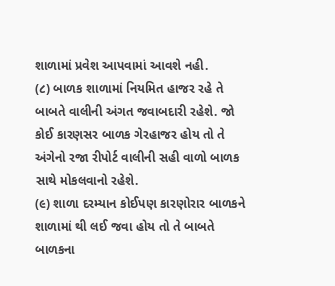શાળામાં પ્રવેશ આપવામાં આવશે નહી.
(૮) બાળક શાળામાં નિયમિત હાજર રહે તે બાબતે વાલીની અંગત જવાબદારી રહેશે. જો કોઈ કારણસર બાળક ગેરહાજર હોય તો તે અંગેનો રજા રીપોર્ટ વાલીની સહી વાળો બાળક સાથે મોકલવાનો રહેશે.
(૯) શાળા દરમ્યાન કોઈપણ કારણોરાર બાળકને શાળામાં થી લઈ જવા હોય તો તે બાબતે બાળકના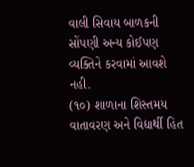વાલી સિવાય બાળકની સોંપણી અન્ય કોઈપણ વ્યક્તિને કરવામાં આવશે નહી.
(૧૦) શાળાના શિસ્તમય વાતાવરણ અને વિદ્યાર્થી હિત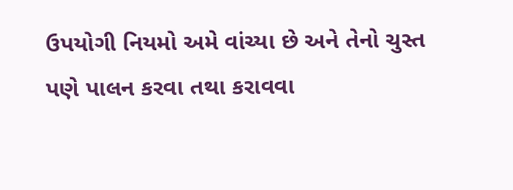ઉપયોગી નિયમો અમે વાંચ્યા છે અને તેનો ચુસ્ત પણે પાલન કરવા તથા કરાવવા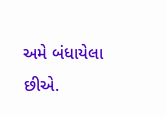અમે બંધાયેલા છીએ.